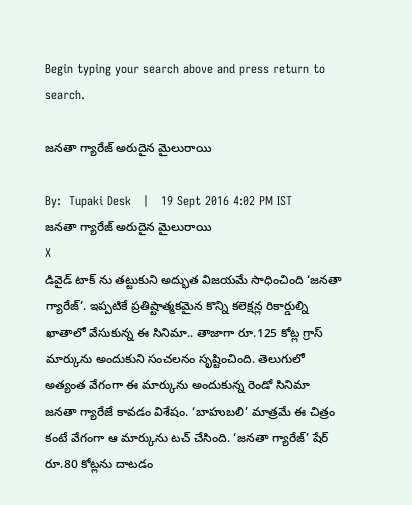Begin typing your search above and press return to search.

జనతా గ్యారేజ్ అరుదైన మైలురాయి

By:  Tupaki Desk   |   19 Sept 2016 4:02 PM IST
జనతా గ్యారేజ్ అరుదైన మైలురాయి
X
డివైడ్ టాక్ ను తట్టుకుని అద్భుత విజయమే సాధించింది ‘జనతా గ్యారేజ్’. ఇప్పటికే ప్రతిష్టాత్మకమైన కొన్ని కలెక్షన్ల రికార్డుల్ని ఖాతాలో వేసుకున్న ఈ సినిమా.. తాజాగా రూ.125 కోట్ల గ్రాస్ మార్కును అందుకుని సంచలనం సృష్టించింది. తెలుగులో అత్యంత వేగంగా ఈ మార్కును అందుకున్న రెండో సినిమా జనతా గ్యారేజే కావడం విశేషం. ‘బాహుబలి’ మాత్రమే ఈ చిత్రం కంటే వేగంగా ఆ మార్కును టచ్ చేసింది. ‘జనతా గ్యారేజ్’ షేర్ రూ.80 కోట్లను దాటడం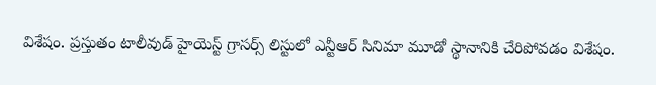విశేషం. ప్రస్తుతం టాలీవుడ్ హైయెస్ట్ గ్రాసర్స్ లిస్టులో ఎన్టీఆర్ సినిమా మూడో స్థానానికి చేరిపోవడం విశేషం.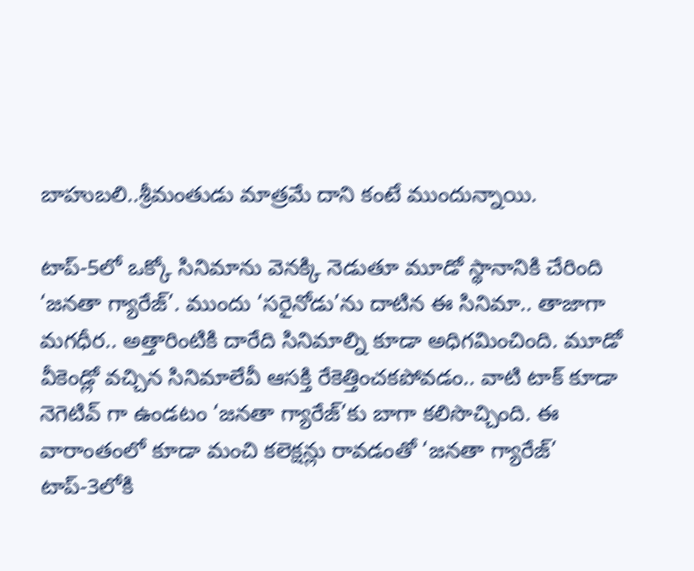బాహుబలి..శ్రీమంతుడు మాత్రమే దాని కంటే ముందున్నాయి.

టాప్-5లో ఒక్కో సినిమాను వెనక్కి నెడుతూ మూడో స్థానానికి చేరింది ‘జనతా గ్యారేజ్’. ముందు ‘సరైనోడు’ను దాటిన ఈ సినిమా.. తాజాగా మగధీర.. అత్తారింటికి దారేది సినిమాల్ని కూడా అధిగమించింది. మూడో వీకెండ్లో వచ్చిన సినిమాలేవీ ఆసక్తి రేకెత్తించకపోవడం.. వాటి టాక్ కూడా నెగెటివ్ గా ఉండటం ‘జనతా గ్యారేజ్’కు బాగా కలిసొచ్చింది. ఈ వారాంతంలో కూడా మంచి కలెక్షన్లు రావడంతో ‘జనతా గ్యారేజ్’ టాప్-3లోకి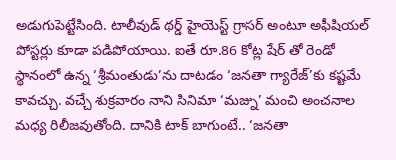అడుగుపెట్టేసింది. టాలీవుడ్ థర్డ్ హైయెస్ట్ గ్రాసర్ అంటూ అఫీషియల్ పోస్టర్లు కూడా పడిపోయాయి. ఐతే రూ.86 కోట్ల షేర్ తో రెండో స్థానంలో ఉన్న ‘శ్రీమంతుడు’ను దాటడం ‘జనతా గ్యారేజ్’కు కష్టమే కావచ్చు. వచ్చే శుక్రవారం నాని సినిమా ‘మజ్ను’ మంచి అంచనాల మధ్య రిలీజవుతోంది. దానికి టాక్ బాగుంటే.. ‘జనతా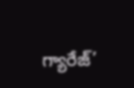గ్యారేజ్’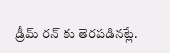డ్రీమ్ రన్ కు తెరపడినట్లే.